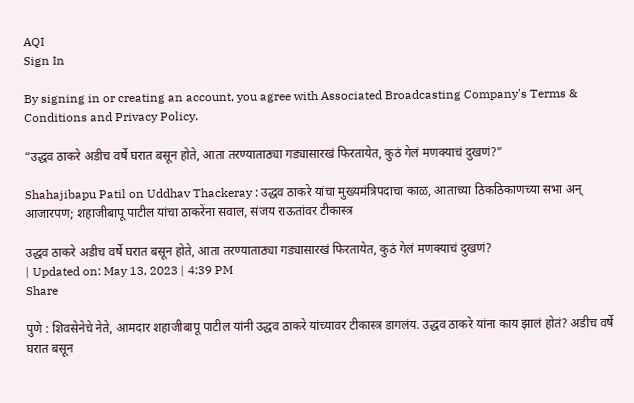AQI
Sign In

By signing in or creating an account, you agree with Associated Broadcasting Company's Terms & Conditions and Privacy Policy.

“उद्धव ठाकरे अडीच वर्षे घरात बसून होते, आता तरण्याताठ्या गड्यासारखं फिरतायेत, कुठं गेलं मणक्याचं दुखणं?”

Shahajibapu Patil on Uddhav Thackeray : उद्धव ठाकरे यांचा मुख्यमंत्रिपदाचा काळ, आताच्या ठिकठिकाणच्या सभा अन् आजारपण; शहाजीबापू पाटील यांचा ठाकरेंना सवाल, संजय राऊतांवर टीकास्त्र

उद्धव ठाकरे अडीच वर्षे घरात बसून होते, आता तरण्याताठ्या गड्यासारखं फिरतायेत, कुठं गेलं मणक्याचं दुखणं?
| Updated on: May 13, 2023 | 4:39 PM
Share

पुणे : शिवसेनेचे नेते, आमदार शहाजीबापू पाटील यांनी उद्धव ठाकरे यांच्यावर टीकास्त्र डागलंय. उद्धव ठाकरे यांना काय झालं होतं? अडीच वर्षे घरात बसून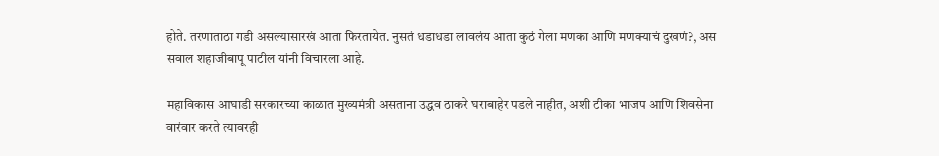होते. तरणाताठा गडी असल्यासारखं आता फिरतायेत. नुसतं धडाधडा लावलंय आता कुठं गेला मणका आणि मणक्याचं दुखणं?, अस सवाल शहाजीबापू पाटील यांनी विचारला आहे.

महाविकास आघाडी सरकारच्या काळात मुख्यमंत्री असताना उद्धव ठाकरे घराबाहेर पडले नाहीत, अशी टीका भाजप आणि शिवसेना वारंवार करते त्यावरही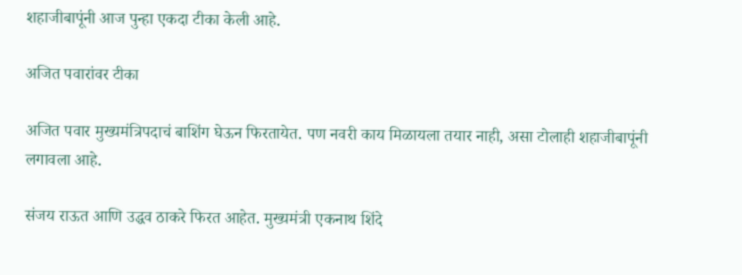शहाजीबापूंनी आज पुन्हा एकदा टीका केली आहे.

अजित पवारांवर टीका

अजित पवार मुख्यमंत्रिपदाचं बाशिंग घेऊन फिरतायेत. पण नवरी काय मिळायला तयार नाही, असा टोलाही शहाजीबापूंनी लगावला आहे.

संजय राऊत आणि उद्धव ठाकरे फिरत आहेत. मुख्यमंत्री एकनाथ शिंदे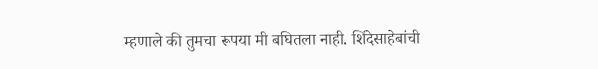म्हणाले की तुमचा रूपया मी बघितला नाही. शिंदेसाहेबांची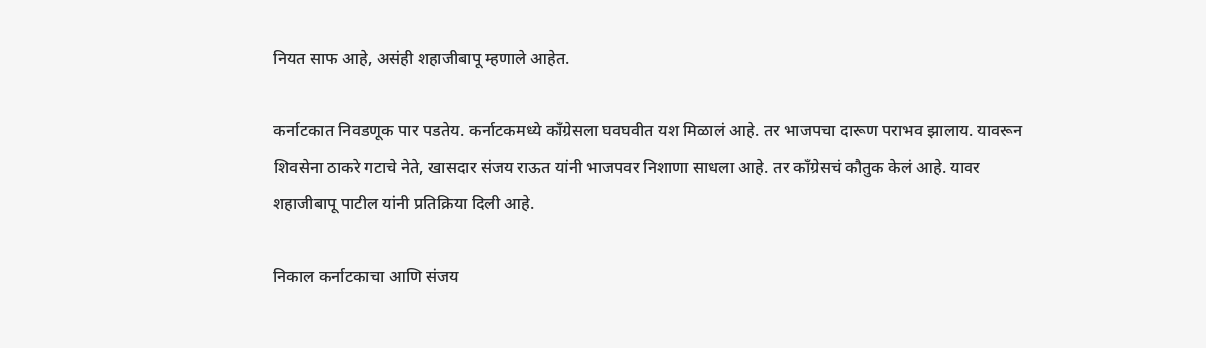नियत साफ आहे, असंही शहाजीबापू म्हणाले आहेत.

कर्नाटकात निवडणूक पार पडतेय. कर्नाटकमध्ये काँग्रेसला घवघवीत यश मिळालं आहे. तर भाजपचा दारूण पराभव झालाय. यावरून शिवसेना ठाकरे गटाचे नेते, खासदार संजय राऊत यांनी भाजपवर निशाणा साधला आहे. तर काँग्रेसचं कौतुक केलं आहे. यावर शहाजीबापू पाटील यांनी प्रतिक्रिया दिली आहे.

निकाल कर्नाटकाचा आणि संजय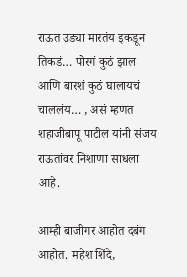राऊत उड्या मारतंय इकडून तिकडं… पोरगं कुठं झाल आणि बारशं कुठं घालायचं चाललंय… , असं म्हणत शहाजीबापू पाटील यांनी संजय राऊतांवर निशाणा साधला आहे.

आम्ही बाजीगर आहोत दबंग आहोत. महेश शिंदे,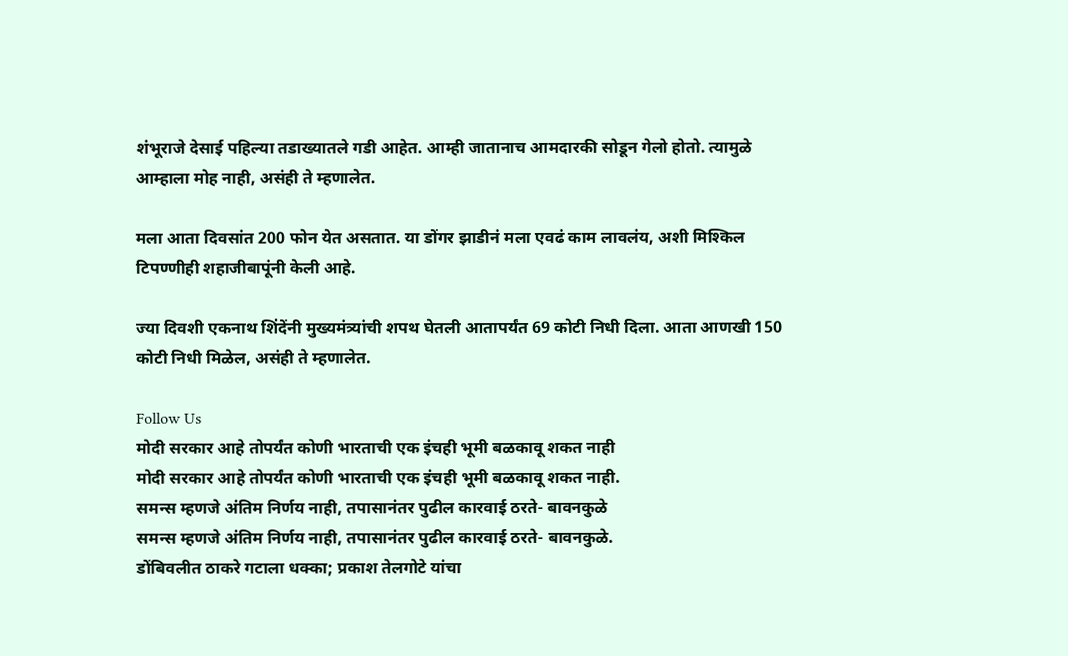शंभूराजे देसाई पहिल्या तडाख्यातले गडी आहेत. आम्ही जातानाच आमदारकी सोडून गेलो होतो. त्यामुळे आम्हाला मोह नाही, असंही ते म्हणालेत.

मला आता दिवसांत 200 फोन येत असतात. या डोंगर झाडीनं मला एवढं काम लावलंय, अशी मिश्किल टिपण्णीही शहाजीबापूंनी केली आहे.

ज्या दिवशी एकनाथ शिंदेंनी मुख्यमंत्र्यांची शपथ घेतली आतापर्यंत 69 कोटी निधी दिला. आता आणखी 150 कोटी निधी मिळेल, असंही ते म्हणालेत.

Follow Us
मोदी सरकार आहे तोपर्यंत कोणी भारताची एक इंचही भूमी बळकावू शकत नाही
मोदी सरकार आहे तोपर्यंत कोणी भारताची एक इंचही भूमी बळकावू शकत नाही.
समन्स म्हणजे अंतिम निर्णय नाही, तपासानंतर पुढील कारवाई ठरते- बावनकुळे
समन्स म्हणजे अंतिम निर्णय नाही, तपासानंतर पुढील कारवाई ठरते- बावनकुळे.
डोंबिवलीत ठाकरे गटाला धक्का; प्रकाश तेलगोटे यांचा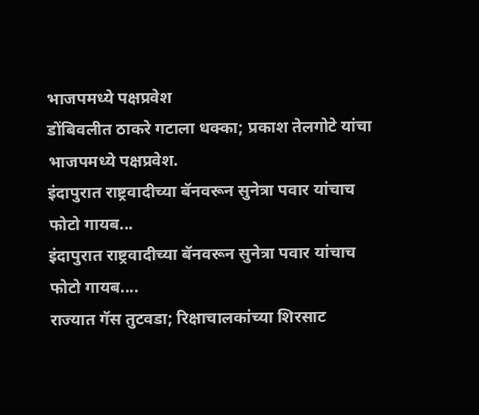भाजपमध्ये पक्षप्रवेश
डोंबिवलीत ठाकरे गटाला धक्का; प्रकाश तेलगोटे यांचा भाजपमध्ये पक्षप्रवेश.
इंदापुरात राष्ट्रवादीच्या बॅनवरून सुनेत्रा पवार यांचाच फोटो गायब...
इंदापुरात राष्ट्रवादीच्या बॅनवरून सुनेत्रा पवार यांचाच फोटो गायब....
राज्यात गॅस तुटवडा; रिक्षाचालकांच्या शिरसाट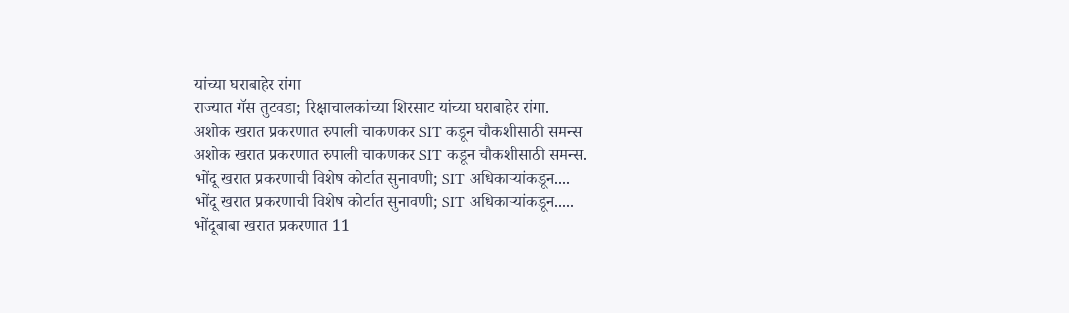यांच्या घराबाहेर रांगा
राज्यात गॅस तुटवडा; रिक्षाचालकांच्या शिरसाट यांच्या घराबाहेर रांगा.
अशोक खरात प्रकरणात रुपाली चाकणकर SIT कडून चौकशीसाठी समन्स
अशोक खरात प्रकरणात रुपाली चाकणकर SIT कडून चौकशीसाठी समन्स.
भोंदू खरात प्रकरणाची विशेष कोर्टात सुनावणी; SIT अधिकाऱ्यांकडून....
भोंदू खरात प्रकरणाची विशेष कोर्टात सुनावणी; SIT अधिकाऱ्यांकडून.....
भोंदूबाबा खरात प्रकरणात 11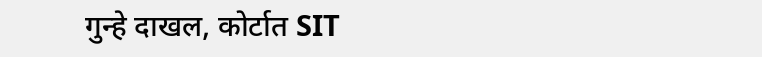गुन्हे दाखल, कोर्टात SIT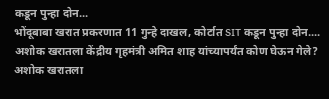कडून पुन्हा दोन...
भोंदूबाबा खरात प्रकरणात 11 गुन्हे दाखल, कोर्टात SIT कडून पुन्हा दोन....
अशोक खरातला केंद्रीय गृहमंत्री अमित शाह यांच्यापर्यंत कोण घेऊन गेले?
अशोक खरातला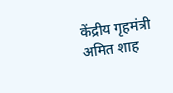केंद्रीय गृहमंत्री अमित शाह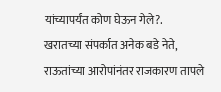यांच्यापर्यंत कोण घेऊन गेले?.
खरातच्या संपर्कात अनेक बडे नेते, राऊतांच्या आरोपांनंतर राजकारण तापले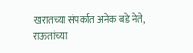खरातच्या संपर्कात अनेक बडे नेते, राऊतांच्या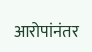आरोपांनंतर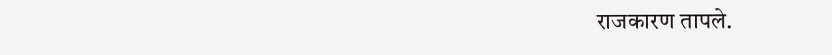राजकारण तापले.